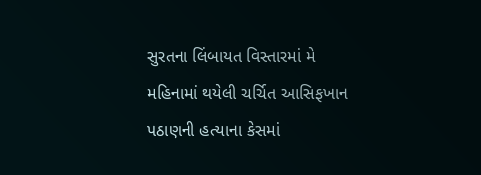સુરતના લિંબાયત વિસ્તારમાં મે મહિનામાં થયેલી ચર્ચિત આસિફખાન પઠાણની હત્યાના કેસમાં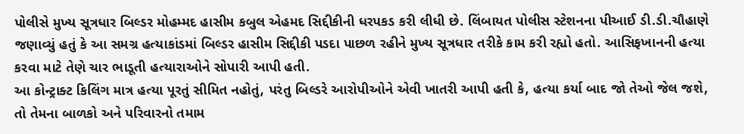પોલીસે મુખ્ય સૂત્રધાર બિલ્ડર મોહમ્મદ હાસીમ કબુલ એહમદ સિદ્દીકીની ધરપકડ કરી લીધી છે. લિંબાયત પોલીસ સ્ટેશનના પીઆઈ ડી.ડી.ચૌહાણે જણાવ્યું હતું કે આ સમગ્ર હત્યાકાંડમાં બિલ્ડર હાસીમ સિદ્દીકી પડદા પાછળ રહીને મુખ્ય સૂત્રધાર તરીકે કામ કરી રહ્યો હતો. આસિફખાનની હત્યા કરવા માટે તેણે ચાર ભાડૂતી હત્યારાઓને સોપારી આપી હતી.
આ કોન્ટ્રાક્ટ કિલિંગ માત્ર હત્યા પૂરતું સીમિત નહોતું, પરંતુ બિલ્ડરે આરોપીઓને એવી ખાતરી આપી હતી કે, હત્યા કર્યા બાદ જો તેઓ જેલ જશે, તો તેમના બાળકો અને પરિવારનો તમામ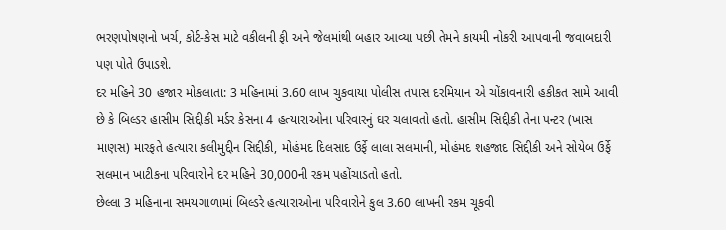ભરણપોષણનો ખર્ચ, કોર્ટ-કેસ માટે વકીલની ફી અને જેલમાંથી બહાર આવ્યા પછી તેમને કાયમી નોકરી આપવાની જવાબદારી પણ પોતે ઉપાડશે.
દર મહિને 30 હજાર મોકલાતા: 3 મહિનામાં 3.60 લાખ ચુકવાયા પોલીસ તપાસ દરમિયાન એ ચોંકાવનારી હકીકત સામે આવી છે કે બિલ્ડર હાસીમ સિદ્દીકી મર્ડર કેસના 4 હત્યારાઓના પરિવારનું ઘર ચલાવતો હતો. હાસીમ સિદ્દીકી તેના પન્ટર (ખાસ માણસ) મારફતે હત્યારા કલીમુદ્દીન સિદ્દીકી, મોહંમદ દિલસાદ ઉર્ફે લાલા સલમાની, મોહંમદ શહજાદ સિદ્દીકી અને સોયેબ ઉર્ફે સલમાન ખાટીકના પરિવારોને દર મહિને 30,000ની રકમ પહોંચાડતો હતો.
છેલ્લા 3 મહિનાના સમયગાળામાં બિલ્ડરે હત્યારાઓના પરિવારોને કુલ 3.60 લાખની રકમ ચૂકવી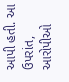આપી હતી. આ ઉપરાંત, આરોપીઓ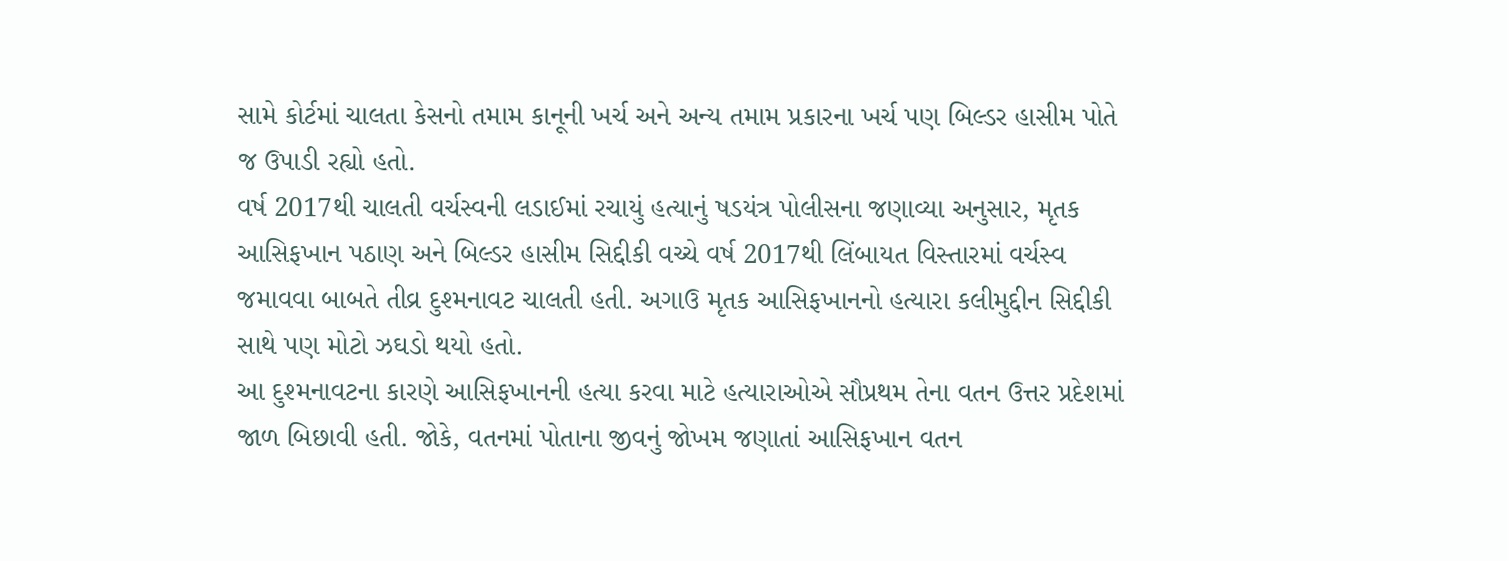સામે કોર્ટમાં ચાલતા કેસનો તમામ કાનૂની ખર્ચ અને અન્ય તમામ પ્રકારના ખર્ચ પણ બિલ્ડર હાસીમ પોતે જ ઉપાડી રહ્યો હતો.
વર્ષ 2017થી ચાલતી વર્ચસ્વની લડાઈમાં રચાયું હત્યાનું ષડયંત્ર પોલીસના જણાવ્યા અનુસાર, મૃતક આસિફખાન પઠાણ અને બિલ્ડર હાસીમ સિદ્દીકી વચ્ચે વર્ષ 2017થી લિંબાયત વિસ્તારમાં વર્ચસ્વ જમાવવા બાબતે તીવ્ર દુશ્મનાવટ ચાલતી હતી. અગાઉ મૃતક આસિફખાનનો હત્યારા કલીમુદ્દીન સિદ્દીકી સાથે પણ મોટો ઝઘડો થયો હતો.
આ દુશ્મનાવટના કારણે આસિફખાનની હત્યા કરવા માટે હત્યારાઓએ સૌપ્રથમ તેના વતન ઉત્તર પ્રદેશમાં જાળ બિછાવી હતી. જોકે, વતનમાં પોતાના જીવનું જોખમ જણાતાં આસિફખાન વતન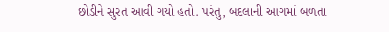છોડીને સુરત આવી ગયો હતો. પરંતુ, બદલાની આગમાં બળતા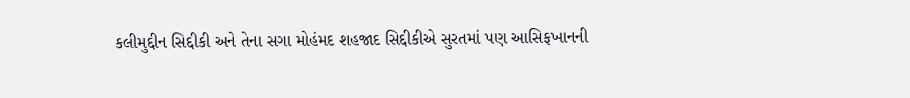કલીમુદ્દીન સિદ્દીકી અને તેના સગા મોહંમદ શહજાદ સિદ્દીકીએ સુરતમાં પણ આસિફખાનની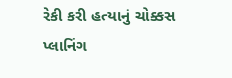રેકી કરી હત્યાનું ચોક્કસ પ્લાનિંગ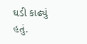ઘડી કાઢ્યું હતું.